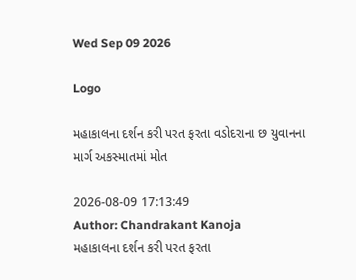Wed Sep 09 2026

Logo

મહાકાલના દર્શન કરી પરત ફરતા વડોદરાના છ યુવાનના માર્ગ અકસ્માતમાં મોત

2026-08-09 17:13:49
Author: Chandrakant Kanoja
મહાકાલના દર્શન કરી પરત ફરતા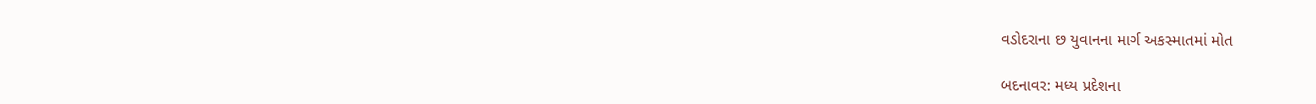વડોદરાના છ યુવાનના માર્ગ અકસ્માતમાં મોત

બદનાવર: મધ્ય પ્રદેશના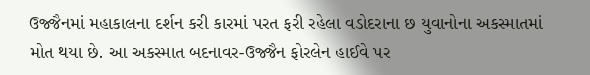ઉજ્જૈનમાં મહાકાલના દર્શન કરી કારમાં પરત ફરી રહેલા વડોદરાના છ યુવાનોના અકસ્માતમાં મોત થયા છે. આ અકસ્માત બદનાવર-ઉજ્જૈન ફોરલેન હાઈવે પર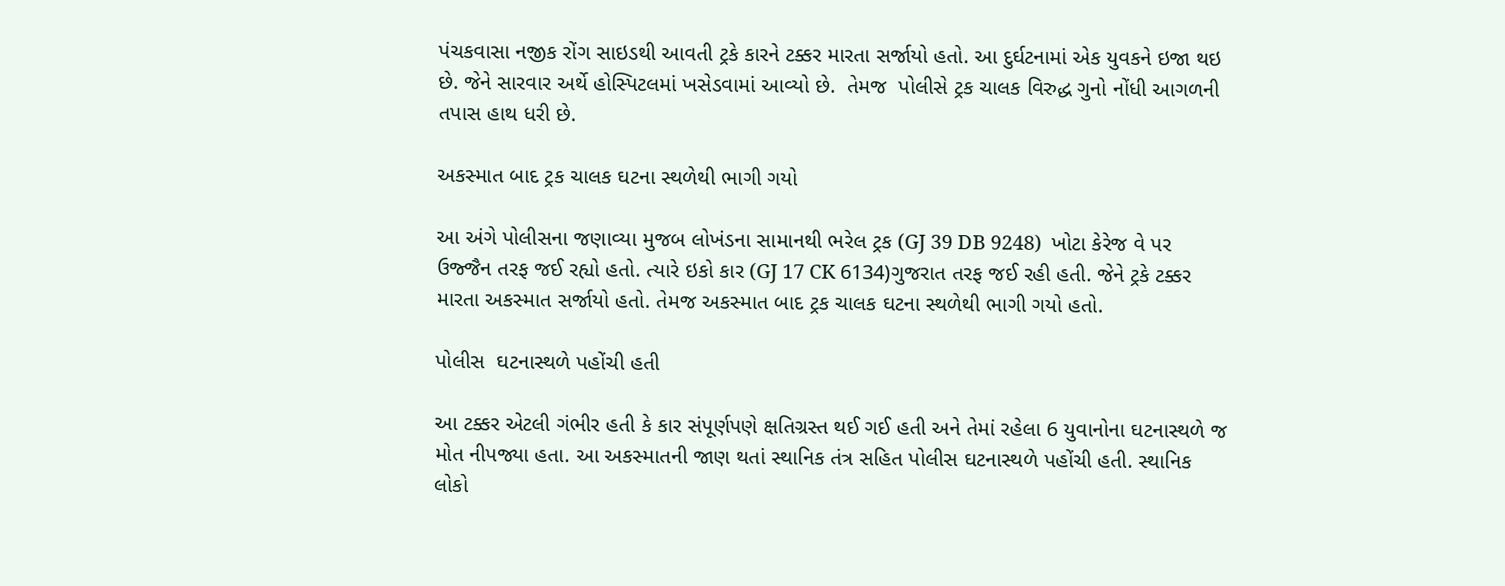પંચકવાસા નજીક રોંગ સાઇડથી આવતી ટ્રકે કારને ટક્કર મારતા સર્જાયો હતો. આ દુર્ઘટનામાં એક યુવકને ઇજા થઇ છે. જેને સારવાર અર્થે હોસ્પિટલમાં ખસેડવામાં આવ્યો છે.  તેમજ  પોલીસે ટ્રક ચાલક વિરુદ્ધ ગુનો નોંધી આગળની તપાસ હાથ ધરી છે.

અકસ્માત બાદ ટ્રક ચાલક ઘટના સ્થળેથી ભાગી ગયો

આ અંગે પોલીસના જણાવ્યા મુજબ લોખંડના સામાનથી ભરેલ ટ્રક (GJ 39 DB 9248)  ખોટા કેરેજ વે પર ઉજ્જૈન તરફ જઈ રહ્યો હતો. ત્યારે ઇકો કાર (GJ 17 CK 6134)ગુજરાત તરફ જઈ રહી હતી. જેને ટ્રકે ટક્કર મારતા અકસ્માત સર્જાયો હતો. તેમજ અકસ્માત બાદ ટ્રક ચાલક ઘટના સ્થળેથી ભાગી ગયો હતો.

પોલીસ  ઘટનાસ્થળે પહોંચી હતી

આ ટક્કર એટલી ગંભીર હતી કે કાર સંપૂર્ણપણે ક્ષતિગ્રસ્ત થઈ ગઈ હતી અને તેમાં રહેલા 6 યુવાનોના ઘટનાસ્થળે જ મોત નીપજ્યા હતા. આ અકસ્માતની જાણ થતાં સ્થાનિક તંત્ર સહિત પોલીસ ઘટનાસ્થળે પહોંચી હતી. સ્થાનિક લોકો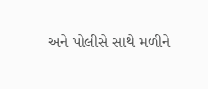અને પોલીસે સાથે મળીને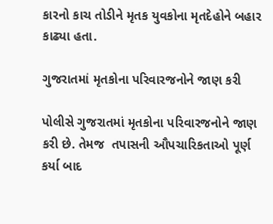કારનો કાચ તોડીને મૃતક યુવકોના મૃતદેહોને બહાર કાઢ્યા હતા.

ગુજરાતમાં મૃતકોના પરિવારજનોને જાણ કરી

પોલીસે ગુજરાતમાં મૃતકોના પરિવારજનોને જાણ કરી છે. તેમજ  તપાસની ઔપચારિકતાઓ પૂર્ણ કર્યા બાદ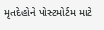મૃતદેહોને પોસ્ટમોર્ટમ માટે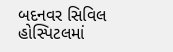બદનવર સિવિલ હોસ્પિટલમાં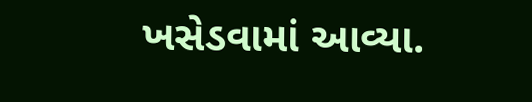ખસેડવામાં આવ્યા.